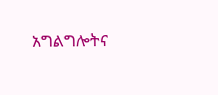አግልግሎትና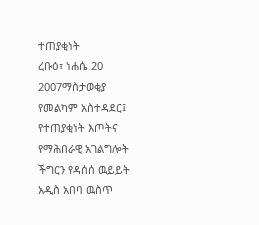ተጠያቂነት
ረቡዕ፣ ነሐሴ 20 2007ማስታወቂያ
የመልካም አስተዳደር፤ የተጠያቂነት እጦትና የማሕበራዊ አገልግሎት ችግርን የዳሰሰ ዉይይት አዲስ አበባ ዉስጥ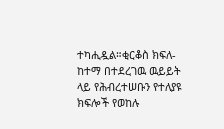ተካሒዷል።ቂርቆስ ክፍለ-ከተማ በተደረገዉ ዉይይት ላይ የሕብረተሠቡን የተለያዩ ክፍሎች የወከሉ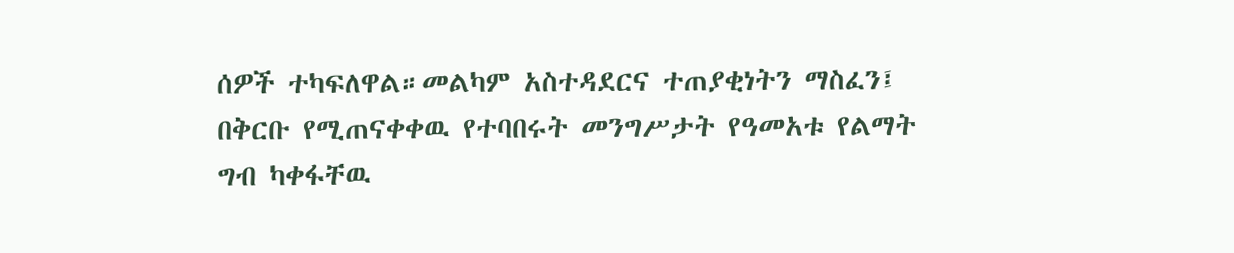ሰዎች ተካፍለዋል።መልካም አስተዳደርና ተጠያቂነትን ማስፈን፤ በቅርቡ የሚጠናቀቀዉ የተባበሩት መንግሥታት የዓመአቱ የልማት ግብ ካቀፋቸዉ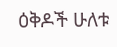ዕቅዶች ሁለቱ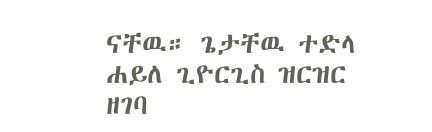ናቸዉ። ጌታቸዉ ተድላ ሐይለ ጊዮርጊስ ዝርዝር ዘገባ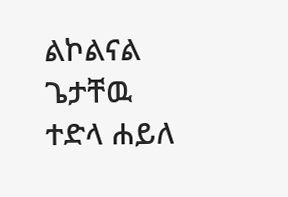ልኮልናል
ጌታቸዉ ተድላ ሐይለ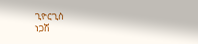ጊዮርጊስ
ነጋሽ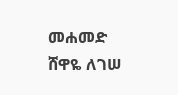መሐመድ
ሸዋዬ ለገሠ